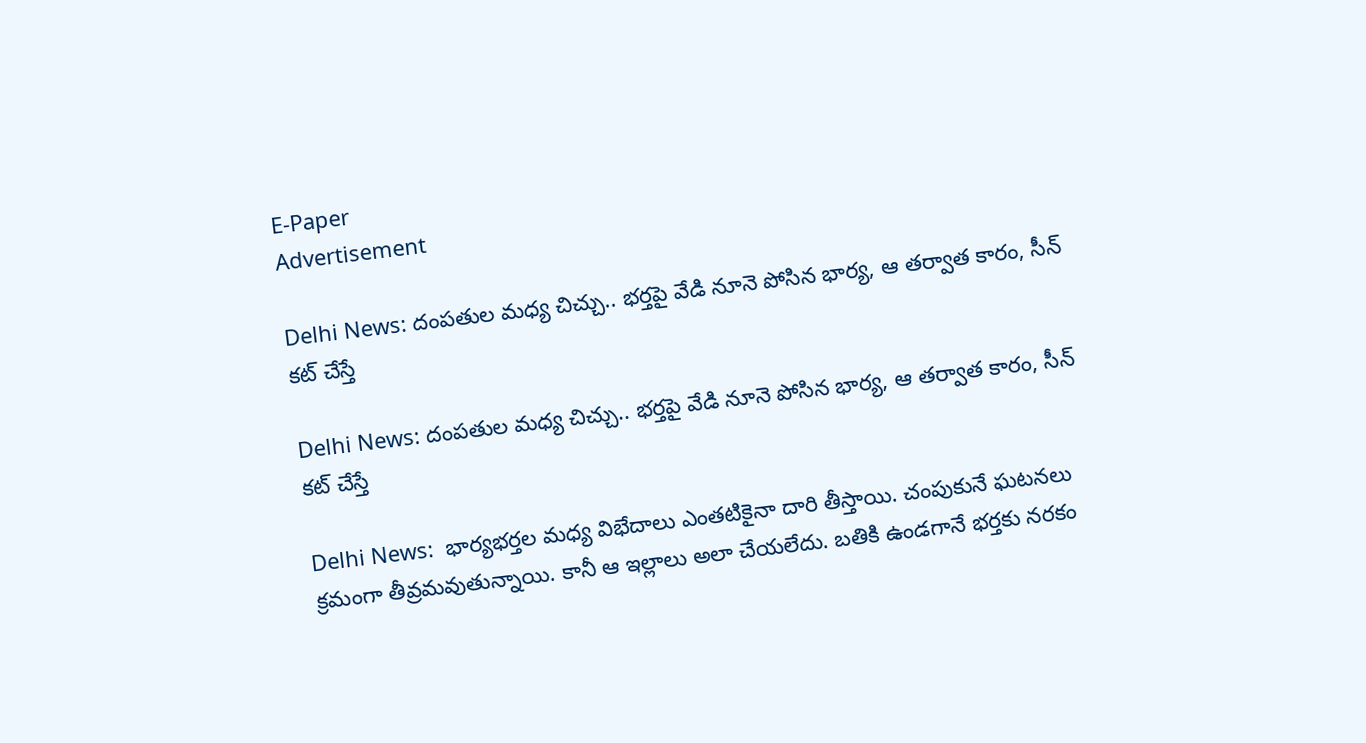E-Paper
Advertisement

Delhi News: దంపతుల మధ్య చిచ్చు.. భర్తపై వేడి నూనె పోసిన భార్య, ఆ తర్వాత కారం, సీన్ కట్ చేస్తే

Delhi News: దంపతుల మధ్య చిచ్చు.. భర్తపై వేడి నూనె పోసిన భార్య, ఆ తర్వాత కారం, సీన్ కట్ చేస్తే

Delhi News:  భార్యభర్తల మధ్య విభేదాలు ఎంతటికైనా దారి తీస్తాయి. చంపుకునే ఘటనలు క్రమంగా తీవ్రమవుతున్నాయి. కానీ ఆ ఇల్లాలు అలా చేయలేదు. బతికి ఉండగానే భర్తకు నరకం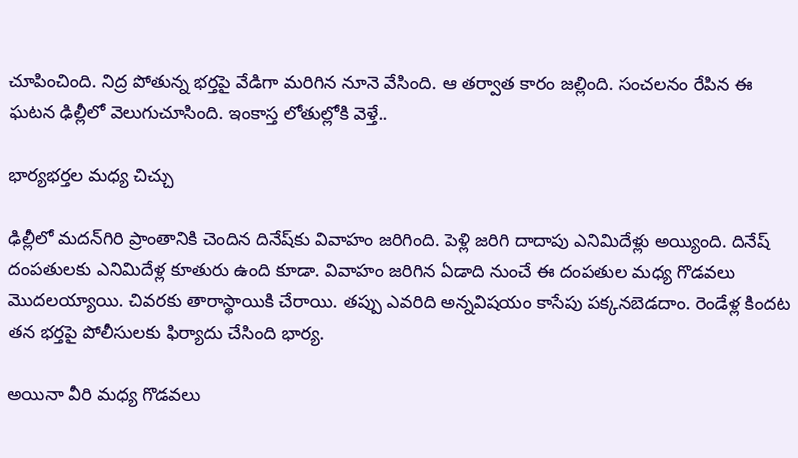చూపించింది. నిద్ర పోతున్న భర్తపై వేడిగా మరిగిన నూనె వేసింది. ఆ తర్వాత కారం జల్లింది. సంచలనం రేపిన ఈ ఘటన ఢిల్లీలో వెలుగుచూసింది. ఇంకాస్త లోతుల్లోకి వెళ్తే..

భార్యభర్తల మధ్య చిచ్చు

ఢిల్లీలో మదన్‌గిరి ప్రాంతానికి చెందిన దినేష్‌కు వివాహం జరిగింది. పెళ్లి జరిగి దాదాపు ఎనిమిదేళ్లు అయ్యింది. దినేష్ దంపతులకు ఎనిమిదేళ్ల కూతురు ఉంది కూడా. వివాహం జరిగిన ఏడాది నుంచే ఈ దంపతుల మధ్య గొడవలు మొదలయ్యాయి. చివరకు తారాస్థాయికి చేరాయి. తప్పు ఎవరిది అన్నవిషయం కాసేపు పక్కనబెడదాం. రెండేళ్ల కిందట తన భర్తపై పోలీసులకు ఫిర్యాదు చేసింది భార్య.

అయినా వీరి మధ్య గొడవలు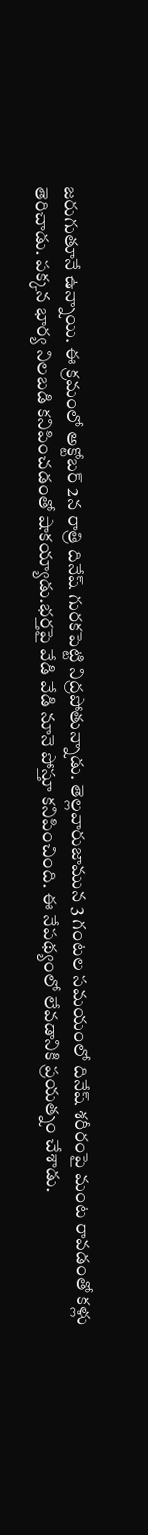జరుగుతూనే ఉన్నాయి. ఈ క్రమంలో అక్టోబర్ 2న రాత్రి దినేష్ గురకపెట్టి నిద్రపోతున్నాడు. తెల్లవారుజామున 3 గంటల సమయంలో దినేష్ శరీరంపై మంట రావడంతో కళ్లు తెరిచాడు. పక్కన భార్య నిలబడి కనిపించడంతో షాకయ్యాడు.భర్తపై వేడి వేడి నూనె పోస్తూ కనిపించింది. ఈ నేపథ్యంలో లేవడానికి ప్రయత్నం చేశాడు.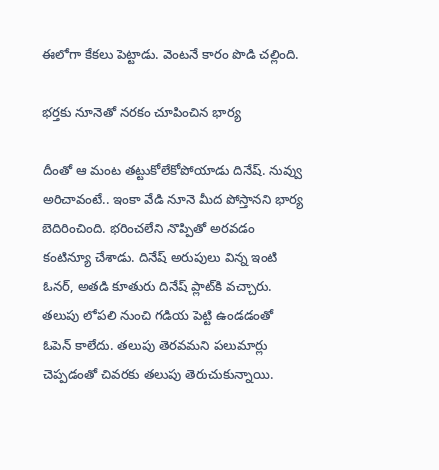ఈలోగా కేకలు పెట్టాడు. వెంటనే కారం పొడి చల్లింది.

భర్తకు నూనెతో నరకం చూపించిన భార్య

దీంతో ఆ మంట తట్టుకోలేకోపోయాడు దినేష్. నువ్వు అరిచావంటే.. ఇంకా వేడి నూనె మీద పోస్తానని భార్య బెదిరించింది. భరించలేని నొప్పితో అరవడం కంటిన్యూ చేశాడు. దినేష్ అరుపులు విన్న ఇంటి ఓనర్, అతడి కూతురు దినేష్ ప్లాట్‌కి వచ్చారు. తలుపు లోపలి నుంచి గడియ పెట్టి ఉండడంతో ఓపెన్ కాలేదు. తలుపు తెరవమని పలుమార్లు చెప్పడంతో చివరకు తలుపు తెరుచుకున్నాయి.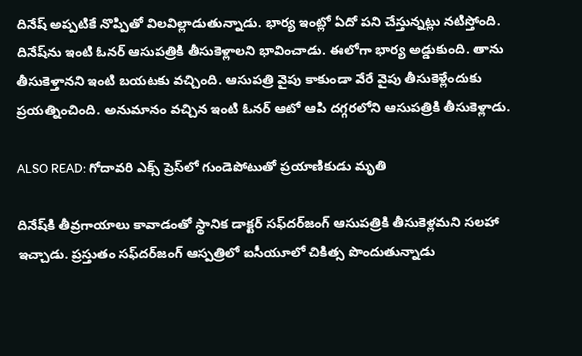దినేష్ అప్పటికే నొప్పితో విలవిల్లాడుతున్నాడు. భార్య ఇంట్లో ఏదో పని చేస్తున్నట్లు నటిస్తోంది. దినేష్‌ను ఇంటి ఓనర్ ఆసుపత్రికి తీసుకెళ్లాలని భావించాడు. ఈలోగా భార్య అడ్డుకుంది. తాను తీసుకెళ్తానని ఇంటి బయటకు వచ్చింది. ఆసుపత్రి వైపు కాకుండా వేరే వైపు తీసుకెళ్లేందుకు ప్రయత్నించింది. అనుమానం వచ్చిన ఇంటి ఓనర్ ఆటో ఆపి దగ్గరలోని ఆసుపత్రికి తీసుకెళ్లాడు.

ALSO READ: గోదావరి ఎక్స్ ప్రెస్‌లో గుండెపోటుతో ప్రయాణికుడు మృతి

దినేష్‌కి తీవ్రగాయాలు కావాడంతో స్థానిక డాక్టర్ సఫ్‌దర్‌జంగ్ ఆసుపత్రికి తీసుకెళ్లమని సలహా ఇచ్చాడు. ప్రస్తుతం సఫ్‌దర్‌జంగ్ ఆస్పత్రిలో ఐసీయూలో చికిత్స పొందుతున్నాడు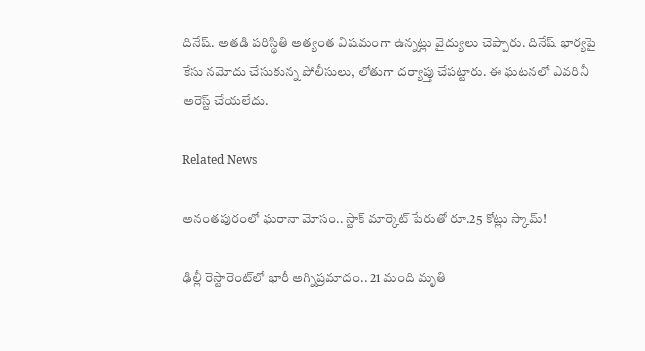దినేష్. అతడి పరిస్థితి అత్యంత విషమంగా ఉన్నట్లు వైద్యులు చెప్పారు. దినేష్ భార్యపై కేసు నమోదు చేసుకున్న పోలీసులు, లోతుగా దర్యాప్తు చేపట్టారు. ఈ ఘటనలో ఎవరినీ అరెస్ట్ చేయలేదు.

Related News

అనంతపురంలో ఘరానా మోసం.. స్టాక్ మార్కెట్ పేరుతో రూ.25 కోట్లు స్కామ్!

ఢిల్లీ రెస్టారెంట్‌లో భారీ అగ్నిప్రమాదం.. 21 మంది మృతి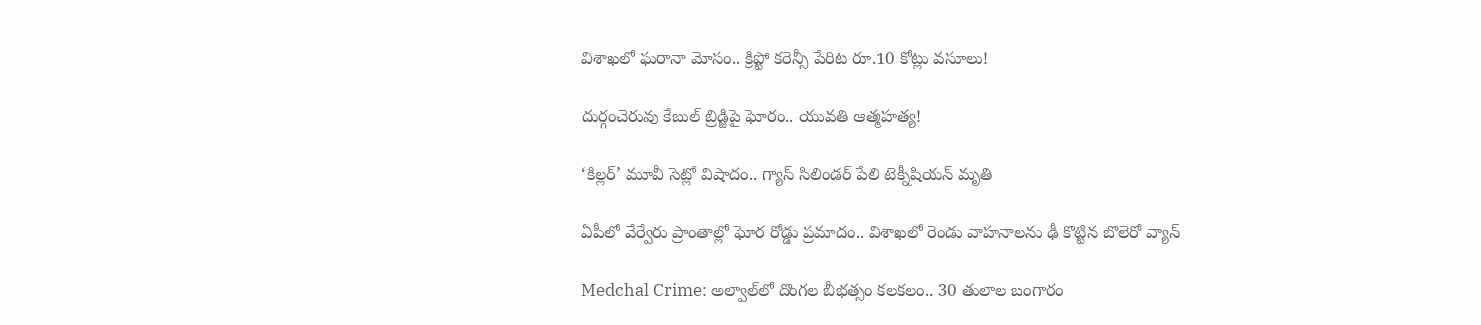విశాఖలో ఘరానా మోసం.. క్రిప్టో కరెన్సీ పేరిట రూ.10 కోట్లు వసూలు!

దుర్గంచెరువు కేబుల్ బ్రిడ్జిపై ఘోరం.. యువతి ఆత్మహత్య!

‘కిల్లర్’ మూవీ సెట్లో విషాదం.. గ్యాస్ సిలిండర్ పేలి టెక్నీషియన్ మృతి

ఏపీలో వేర్వేరు ప్రాంతాల్లో ఘోర రోడ్డు ప్రమాదం.. విశాఖలో రెండు వాహనాలను ఢీ కొట్టిన బొలెరో వ్యాన్

Medchal Crime: అల్వాల్‌లో దొంగల బీభత్సం కలకలం.. 30 తులాల బంగారం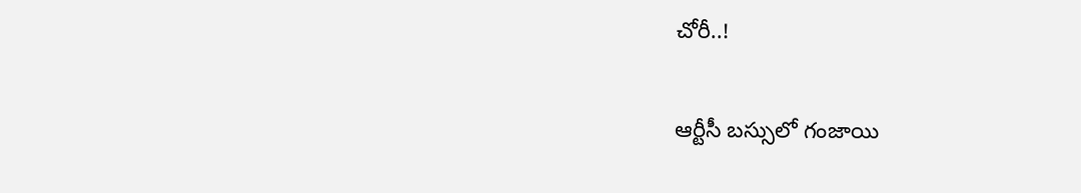చోరీ..!

ఆర్టీసీ బస్సులో గంజాయి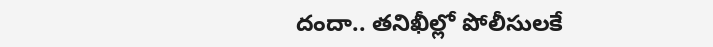దందా.. తనిఖీల్లో పోలీసులకే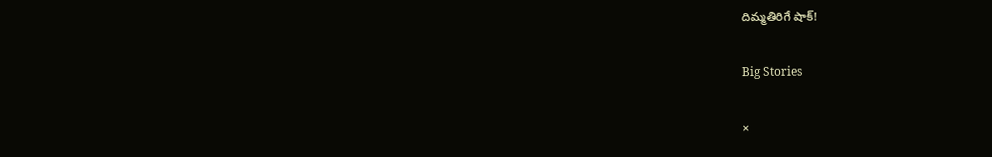దిమ్మతిరిగే షాక్!

Big Stories

×